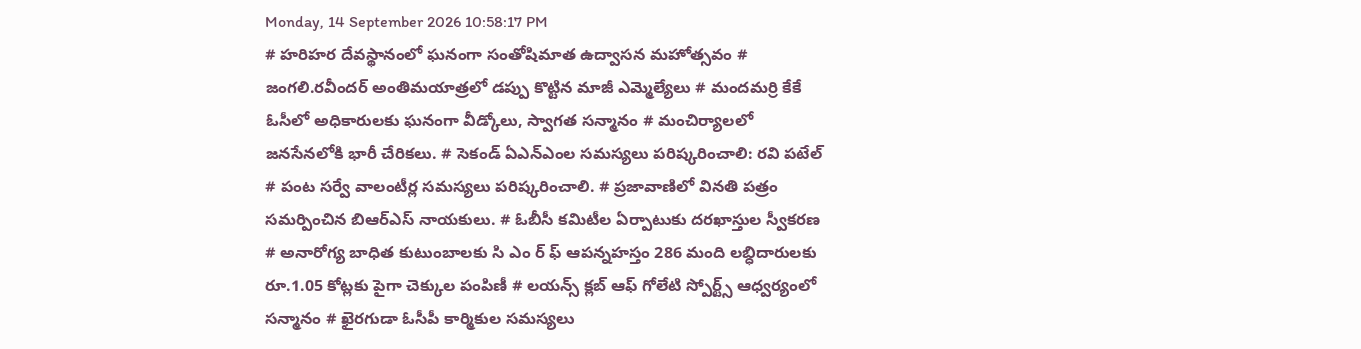Monday, 14 September 2026 10:58:17 PM
# హరిహర దేవస్థానంలో ఘనంగా సంతోషిమాత ఉద్వాసన మహోత్సవం # జంగలి.రవీందర్‌ అంతిమయాత్రలో డప్పు కొట్టిన మాజీ ఎమ్మెల్యేలు # మందమర్రి కేకే ఓసీలో అధికారులకు ఘనంగా వీడ్కోలు, స్వాగత సన్మానం # మంచిర్యాలలో జనసేనలోకి భారీ చేరికలు. # సెకండ్ ఏఎన్‌ఎంల సమస్యలు పరిష్కరించాలి: రవి పటేల్ # పంట సర్వే వాలంటీర్ల సమస్యలు పరిష్కరించాలి. # ప్రజావాణిలో వినతి పత్రం సమర్పించిన బిఆర్ఎస్ నాయకులు. # ఓబీసీ కమిటీల ఏర్పాటుకు దరఖాస్తుల స్వీకరణ # అనారోగ్య బాధిత కుటుంబాలకు సి ఎం ర్ ఫ్ ఆపన్నహస్తం 286 మంది లబ్ధిదారులకు రూ.1.05 కోట్లకు పైగా చెక్కుల పంపిణీ # లయన్స్ క్లబ్ ఆఫ్ గోలేటి స్పోర్ట్స్ ఆధ్వర్యంలో సన్మానం # ఖైరగుడా ఓసీపీ కార్మికుల సమస్యలు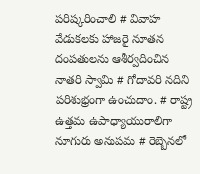పరిష్కరించాలి # వివాహ వేడుకలకు హాజరై నూతన దంపతులను ఆశీర్వదించిన నాతరి స్వామి # గోదావరి నదిని పరిశుభ్రంగా ఉంచుదాం. # రాష్ట్ర ఉత్తమ ఉపాధ్యాయురాలిగా నూగురు అనుపమ # రెబ్బెనలో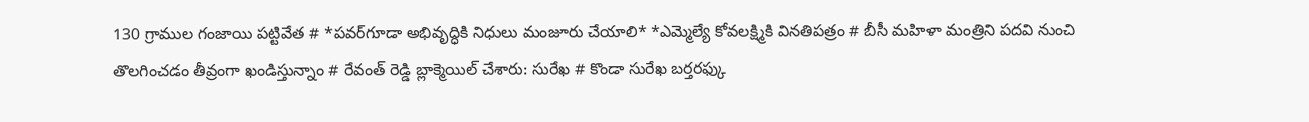130 గ్రాముల గంజాయి పట్టివేత # *పవర్‌గూడా అభివృద్ధికి నిధులు మంజూరు చేయాలి* *ఎమ్మెల్యే కోవలక్ష్మికి వినతిపత్రం # బీసీ మహిళా మంత్రిని పదవి నుంచి తొలగించడం తీవ్రంగా ఖండిస్తున్నాం # రేవంత్ రెడ్డి బ్లాక్మెయిల్ చేశారు: సురేఖ # కొండా సురేఖ బర్తరఫ్కు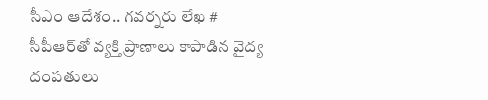సీఎం ఆదేశం.. గవర్నరు లేఖ # సీపీఆర్‌తో వ్యక్తి ప్రాణాలు కాపాడిన వైద్య దంపతులు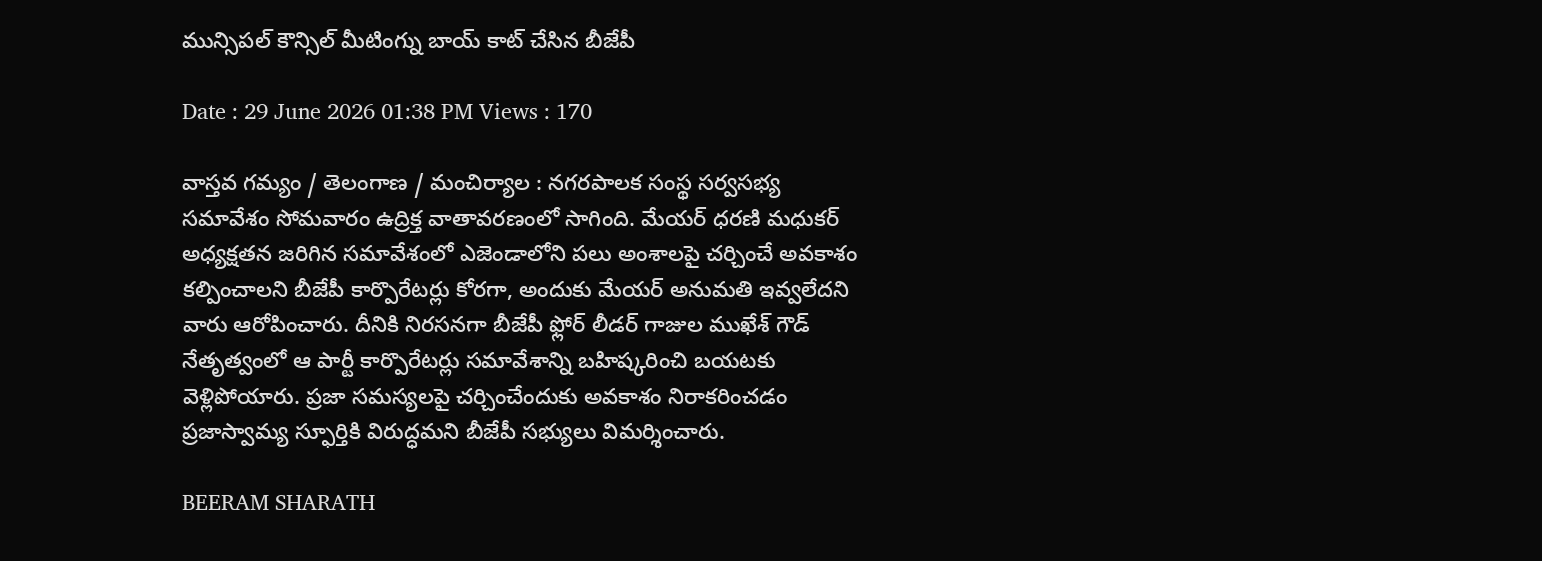మున్సిపల్ కౌన్సిల్ మీటింగ్ను బాయ్ కాట్ చేసిన బీజేపీ

Date : 29 June 2026 01:38 PM Views : 170

వాస్తవ గమ్యం / తెలంగాణ / మంచిర్యాల : నగరపాలక సంస్థ సర్వసభ్య సమావేశం సోమవారం ఉద్రిక్త వాతావరణంలో సాగింది. మేయర్ ధరణి మధుకర్ అధ్యక్షతన జరిగిన సమావేశంలో ఎజెండాలోని పలు అంశాలపై చర్చించే అవకాశం కల్పించాలని బీజేపీ కార్పొరేటర్లు కోరగా, అందుకు మేయర్ అనుమతి ఇవ్వలేదని వారు ఆరోపించారు. దీనికి నిరసనగా బీజేపీ ఫ్లోర్ లీడర్ గాజుల ముఖేశ్ గౌడ్ నేతృత్వంలో ఆ పార్టీ కార్పొరేటర్లు సమావేశాన్ని బహిష్కరించి బయటకు వెళ్లిపోయారు. ప్రజా సమస్యలపై చర్చించేందుకు అవకాశం నిరాకరించడం ప్రజాస్వామ్య స్ఫూర్తికి విరుద్ధమని బీజేపీ సభ్యులు విమర్శించారు.

BEERAM SHARATH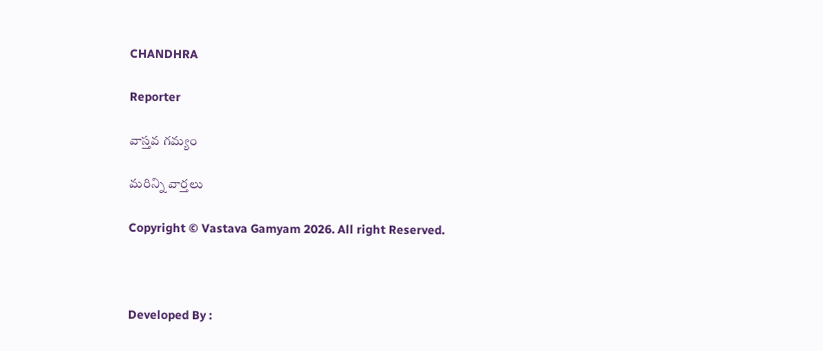CHANDHRA

Reporter

వాస్తవ గమ్యం

మరిన్ని వార్తలు

Copyright © Vastava Gamyam 2026. All right Reserved.



Developed By :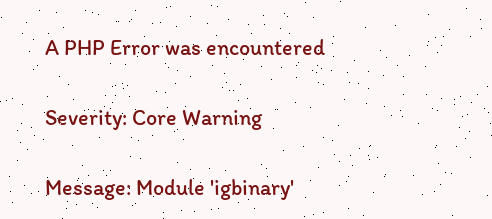A PHP Error was encountered

Severity: Core Warning

Message: Module 'igbinary'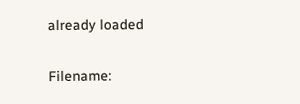already loaded

Filename: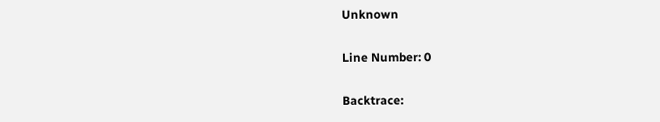Unknown

Line Number: 0

Backtrace: